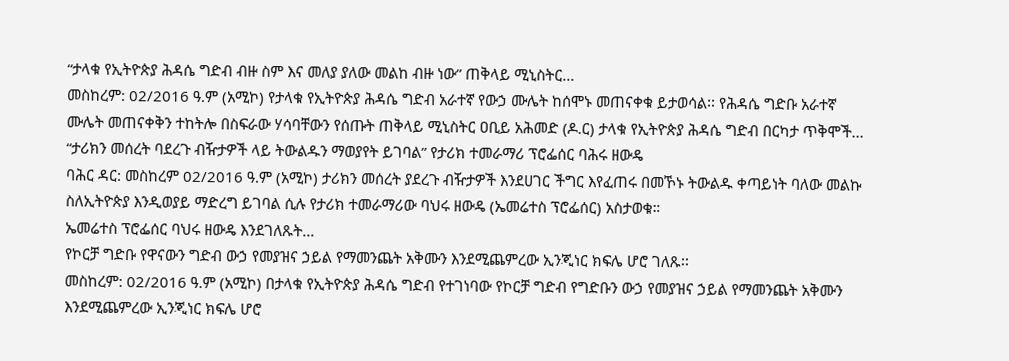“ታላቁ የኢትዮጵያ ሕዳሴ ግድብ ብዙ ስም እና መለያ ያለው መልከ ብዙ ነው” ጠቅላይ ሚኒስትር...
መስከረም: 02/2016 ዓ.ም (አሚኮ) የታላቁ የኢትዮጵያ ሕዳሴ ግድብ አራተኛ የውኃ ሙሌት ከሰሞኑ መጠናቀቁ ይታወሳል፡፡ የሕዳሴ ግድቡ አራተኛ ሙሌት መጠናቀቅን ተከትሎ በስፍራው ሃሳባቸውን የሰጡት ጠቅላይ ሚኒስትር ዐቢይ አሕመድ (ዶ.ር) ታላቁ የኢትዮጵያ ሕዳሴ ግድብ በርካታ ጥቅሞች...
“ታሪክን መሰረት ባደረጉ ብዥታዎች ላይ ትውልዱን ማወያየት ይገባል” የታሪክ ተመራማሪ ፕሮፌሰር ባሕሩ ዘውዴ
ባሕር ዳር: መስከረም 02/2016 ዓ.ም (አሚኮ) ታሪክን መሰረት ያደረጉ ብዥታዎች እንደሀገር ችግር እየፈጠሩ በመኾኑ ትውልዱ ቀጣይነት ባለው መልኩ ስለኢትዮጵያ እንዲወያይ ማድረግ ይገባል ሲሉ የታሪክ ተመራማሪው ባህሩ ዘውዴ (ኤመሬተስ ፕሮፌሰር) አስታወቁ።
ኤመሬተስ ፕሮፌሰር ባህሩ ዘውዴ እንደገለጹት...
የኮርቻ ግድቡ የዋናውን ግድብ ውኃ የመያዝና ኃይል የማመንጨት አቅሙን እንደሚጨምረው ኢንጂነር ክፍሌ ሆሮ ገለጹ፡፡
መስከረም: 02/2016 ዓ.ም (አሚኮ) በታላቁ የኢትዮጵያ ሕዳሴ ግድብ የተገነባው የኮርቻ ግድብ የግድቡን ውኃ የመያዝና ኃይል የማመንጨት አቅሙን እንደሚጨምረው ኢንጂነር ክፍሌ ሆሮ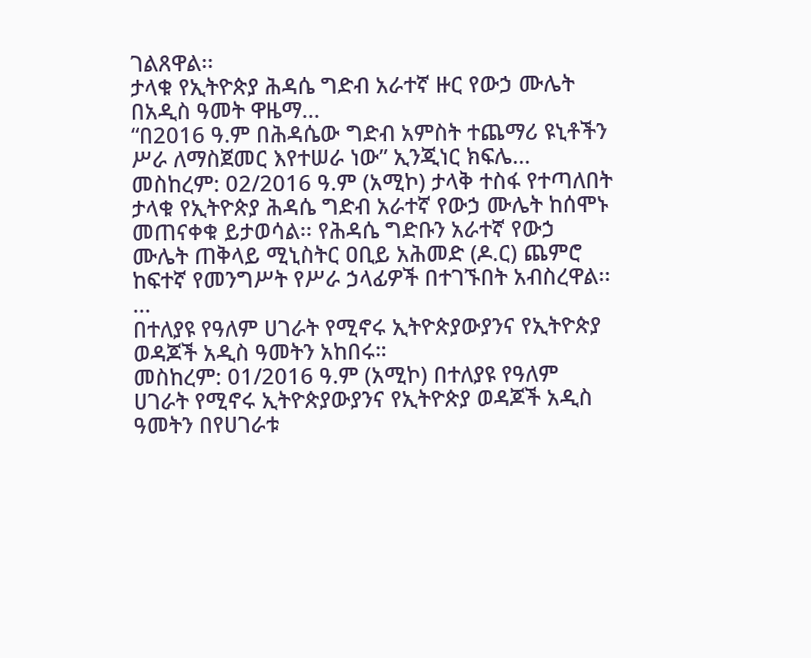ገልጸዋል፡፡
ታላቁ የኢትዮጵያ ሕዳሴ ግድብ አራተኛ ዙር የውኃ ሙሌት በአዲስ ዓመት ዋዜማ...
“በ2016 ዓ.ም በሕዳሴው ግድብ አምስት ተጨማሪ ዩኒቶችን ሥራ ለማስጀመር እየተሠራ ነው” ኢንጂነር ክፍሌ...
መስከረም: 02/2016 ዓ.ም (አሚኮ) ታላቅ ተስፋ የተጣለበት ታላቁ የኢትዮጵያ ሕዳሴ ግድብ አራተኛ የውኃ ሙሌት ከሰሞኑ መጠናቀቁ ይታወሳል፡፡ የሕዳሴ ግድቡን አራተኛ የውኃ ሙሌት ጠቅላይ ሚኒስትር ዐቢይ አሕመድ (ዶ.ር) ጨምሮ ከፍተኛ የመንግሥት የሥራ ኃላፊዎች በተገኙበት አብስረዋል፡፡...
በተለያዩ የዓለም ሀገራት የሚኖሩ ኢትዮጵያውያንና የኢትዮጵያ ወዳጆች አዲስ ዓመትን አከበሩ።
መስከረም: 01/2016 ዓ.ም (አሚኮ) በተለያዩ የዓለም ሀገራት የሚኖሩ ኢትዮጵያውያንና የኢትዮጵያ ወዳጆች አዲስ ዓመትን በየሀገራቱ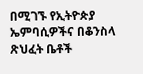በሚገኙ የኢትዮጵያ ኤምባሲዎችና በቆንስላ ጽህፈት ቤቶች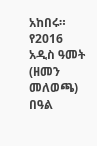አከበሩ።
የ2016 አዲስ ዓመት (ዘመን መለወጫ) በዓል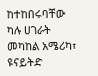ከተከበሩባቸው ካሉ ሀገራት መካከል አሜሪካ፣ ዩናይትድ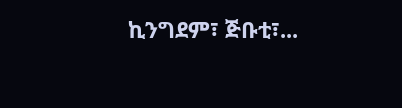ኪንግደም፣ ጅቡቲ፣...